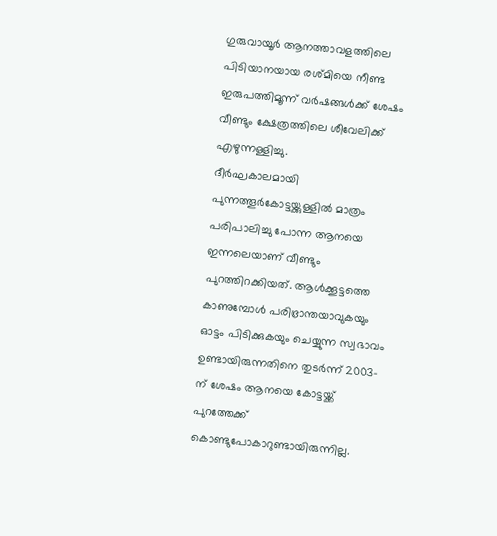ഗുരുവായൂർ ആനത്താവളത്തിലെ പിടിയാനയായ രശ്മിയെ നീണ്ട ഇരുപത്തിമൂന്ന് വർഷങ്ങൾക്ക് ശേഷം വീണ്ടും ക്ഷേത്രത്തിലെ ശീവേലിക്ക് എഴുന്നള്ളിച്ചു.
ദീർഘകാലമായി പുന്നത്തൂർകോട്ടയ്ക്കുള്ളിൽ മാത്രം പരിപാലിച്ചു പോന്ന ആനയെ ഇന്നലെയാണ് വീണ്ടും പുറത്തിറക്കിയത്. ആൾക്കൂട്ടത്തെ കാണുമ്പോൾ പരിഭ്രാന്തയാവുകയും ഓട്ടം പിടിക്കുകയും ചെയ്യുന്ന സ്വഭാവം ഉണ്ടായിരുന്നതിനെ തുടർന്ന് 2003-ന് ശേഷം ആനയെ കോട്ടയ്ക്ക് പുറത്തേക്ക് കൊണ്ടുപോകാറുണ്ടായിരുന്നില്ല.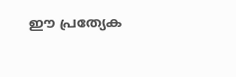ഈ പ്രത്യേക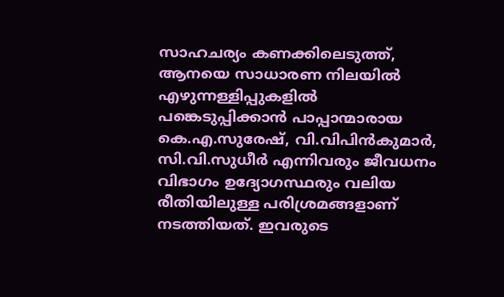സാഹചര്യം കണക്കിലെടുത്ത്, ആനയെ സാധാരണ നിലയിൽ എഴുന്നള്ളിപ്പുകളിൽ പങ്കെടുപ്പിക്കാൻ പാപ്പാന്മാരായ കെ.എ.സുരേഷ്, വി.വിപിൻകുമാർ, സി.വി.സുധീർ എന്നിവരും ജീവധനം വിഭാഗം ഉദ്യോഗസ്ഥരും വലിയ രീതിയിലുള്ള പരിശ്രമങ്ങളാണ് നടത്തിയത്. ഇവരുടെ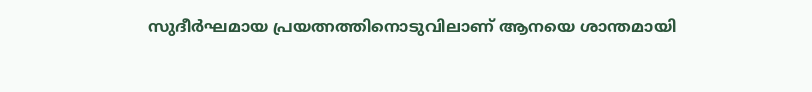സുദീർഘമായ പ്രയത്നത്തിനൊടുവിലാണ് ആനയെ ശാന്തമായി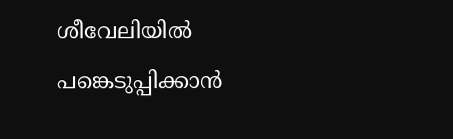ശീവേലിയിൽ പങ്കെടുപ്പിക്കാൻ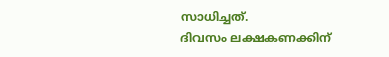സാധിച്ചത്.
ദിവസം ലക്ഷകണക്കിന്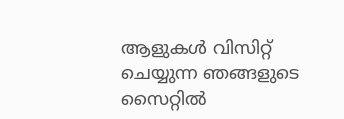ആളുകൾ വിസിറ്റ് ചെയ്യുന്ന ഞങ്ങളുടെ സൈറ്റിൽ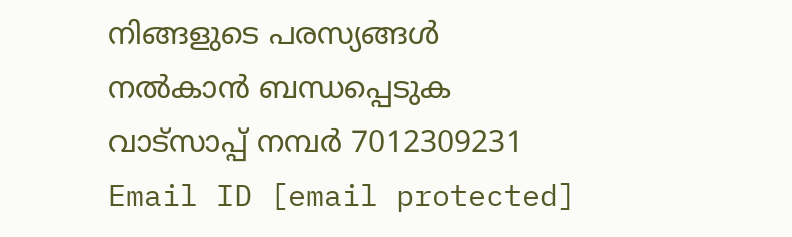നിങ്ങളുടെ പരസ്യങ്ങൾ നൽകാൻ ബന്ധപ്പെടുക വാട്സാപ്പ് നമ്പർ 7012309231 Email ID [email protected]